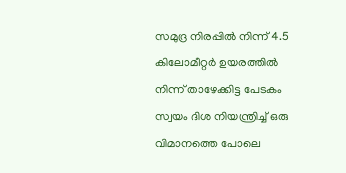സമുദ്ര നിരപ്പിൽ നിന്ന് 4.5 കിലോമീറ്റർ ഉയരത്തിൽ നിന്ന് താഴേക്കിട്ട പേടകം സ്വയം ദിശ നിയന്ത്രിച്ച് ഒരു വിമാനത്തെ പോലെ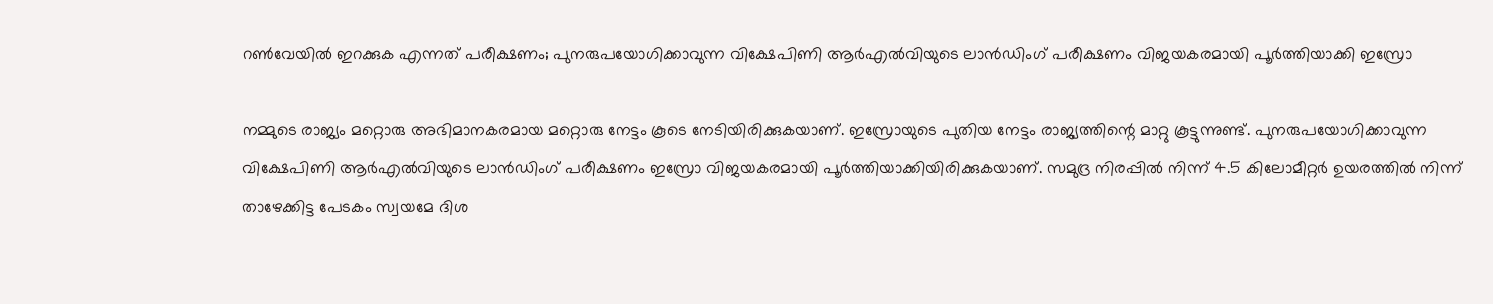റൺവേയിൽ ഇറക്കുക എന്നത് പരീക്ഷണം; പുനരുപയോഗിക്കാവുന്ന വിക്ഷേപിണി ആർഎൽവിയുടെ ലാൻഡിംഗ് പരീക്ഷണം വിജയകരമായി പൂർത്തിയാക്കി ഇസ്രോ

നമ്മുടെ രാജ്യം മറ്റൊരു അഭിമാനകരമായ മറ്റൊരു നേട്ടം കൂടെ നേടിയിരിക്കുകയാണ്. ഇസ്രോയുടെ പുതിയ നേട്ടം രാജ്യത്തിന്റെ മാറ്റു കൂട്ടുന്നുണ്ട്. പുനരുപയോഗിക്കാവുന്ന വിക്ഷേപിണി ആർഎൽവിയുടെ ലാൻഡിംഗ് പരീക്ഷണം ഇസ്രോ വിജയകരമായി പൂർത്തിയാക്കിയിരിക്കുകയാണ്. സമുദ്ര നിരപ്പിൽ നിന്ന് 4.5 കിലോമീറ്റർ ഉയരത്തിൽ നിന്ന് താഴേക്കിട്ട പേടകം സ്വയമേ ദിശ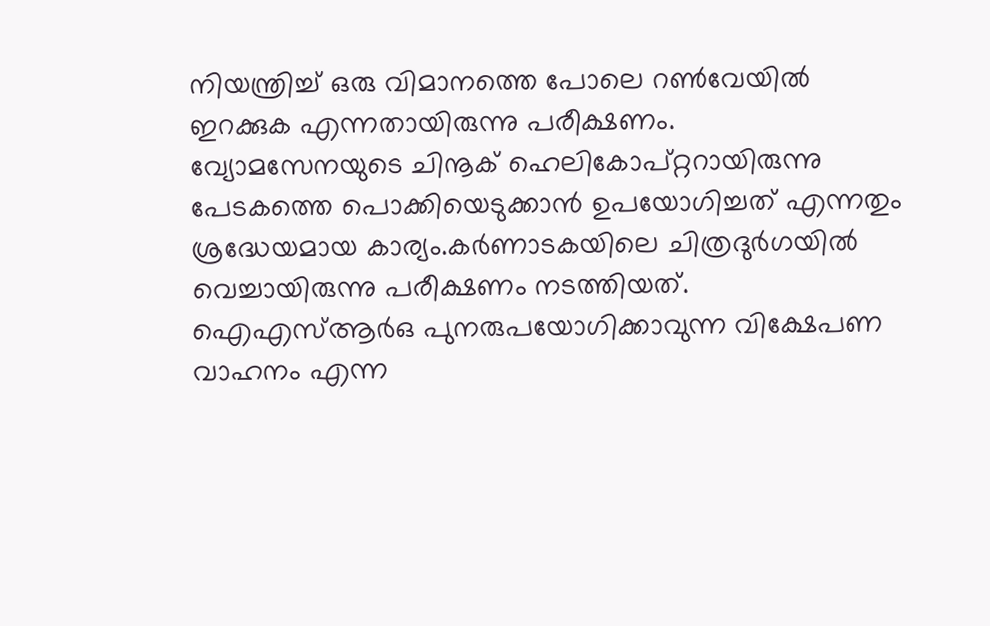നിയന്ത്രിച്ച് ഒരു വിമാനത്തെ പോലെ റൺവേയിൽ ഇറക്കുക എന്നതായിരുന്നു പരീക്ഷണം.
വ്യോമസേനയുടെ ചിനൂക് ഹെലികോപ്റ്ററായിരുന്നു പേടകത്തെ പൊക്കിയെടുക്കാൻ ഉപയോഗിച്ചത് എന്നതും ശ്രദ്ധേയമായ കാര്യം.കർണാടകയിലെ ചിത്രദുർഗയിൽ വെച്ചായിരുന്നു പരീക്ഷണം നടത്തിയത്. ഐഎസ്ആർഒ പുനരുപയോഗിക്കാവുന്ന വിക്ഷേപണ വാഹനം എന്ന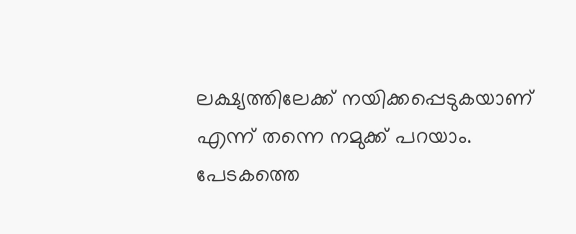ലക്ഷ്യത്തിലേക്ക് നയിക്കപ്പെടുകയാണ് എന്ന് തന്നെ നമുക്ക് പറയാം. പേടകത്തെ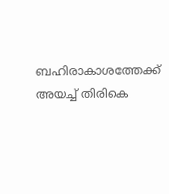ബഹിരാകാശത്തേക്ക് അയച്ച് തിരികെ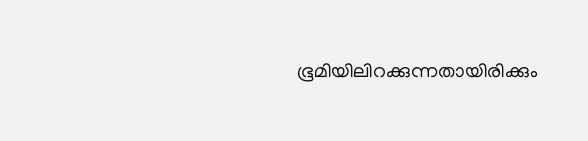ഭൂമിയിലിറക്കുന്നതായിരിക്കും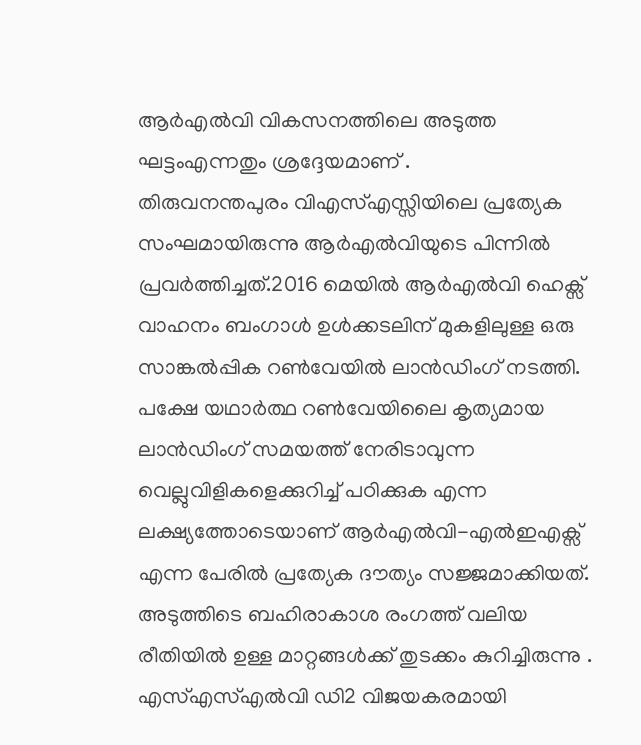ആർഎൽവി വികസനത്തിലെ അടുത്ത ഘട്ടംഎന്നതും ശ്രദ്ദേയമാണ് .
തിരുവനന്തപുരം വിഎസ്എസ്സിയിലെ പ്രത്യേക സംഘമായിരുന്നു ആർഎൽവിയുടെ പിന്നിൽ പ്രവർത്തിച്ചത്.2016 മെയിൽ ആർഎൽവി ഹെക്സ് വാഹനം ബംഗാൾ ഉൾക്കടലിന് മുകളിലുള്ള ഒരു സാങ്കൽപ്പിക റൺവേയിൽ ലാൻഡിംഗ് നടത്തി. പക്ഷേ യഥാർത്ഥ റൺവേയിലൈ കൃത്യമായ ലാൻഡിംഗ് സമയത്ത് നേരിടാവുന്ന വെല്ലുവിളികളെക്കുറിച്ച് പഠിക്കുക എന്ന ലക്ഷ്യത്തോടെയാണ് ആർഎൽവി-എൽഇഎക്സ് എന്ന പേരിൽ പ്രത്യേക ദൗത്യം സജ്ജമാക്കിയത്. അടുത്തിടെ ബഹിരാകാശ രംഗത്ത് വലിയ രീതിയിൽ ഉള്ള മാറ്റങ്ങൾക്ക് തുടക്കം കുറിച്ചിരുന്നു .
എസ്എസ്എൽവി ഡി2 വിജയകരമായി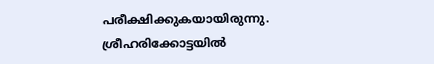പരീക്ഷിക്കുകയായിരുന്നു. ശ്രീഹരിക്കോട്ടയിൽ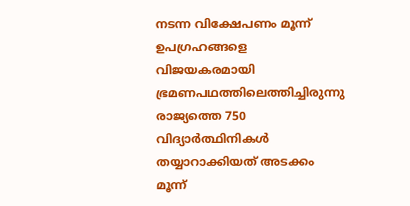നടന്ന വിക്ഷേപണം മൂന്ന് ഉപഗ്രഹങ്ങളെ വിജയകരമായി ഭ്രമണപഥത്തിലെത്തിച്ചിരുന്നു രാജ്യത്തെ 750 വിദ്യാർത്ഥിനികൾ തയ്യാറാക്കിയത് അടക്കം മൂന്ന്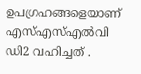ഉപഗ്രഹങ്ങളെയാണ് എസ്എസ്എൽവി ഡി2 വഹിച്ചത് .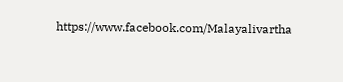https://www.facebook.com/Malayalivartha